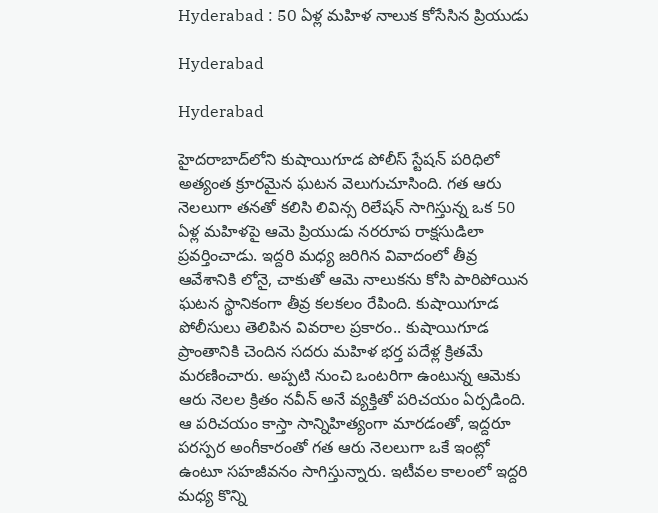Hyderabad : 50 ఏళ్ల మహిళ నాలుక కోసేసిన ప్రియుడు

Hyderabad

Hyderabad

హైదరాబాద్‌లోని కుషాయిగూడ పోలీస్ స్టేషన్ పరిధిలో అత్యంత క్రూరమైన ఘటన వెలుగుచూసింది. గత ఆరు నెలలుగా తనతో కలిసి లివిన్స రిలేషన్ సాగిస్తున్న ఒక 50 ఏళ్ల మహిళపై ఆమె ప్రియుడు నరరూప రాక్షసుడిలా ప్రవర్తించాడు. ఇద్దరి మధ్య జరిగిన వివాదంలో తీవ్ర ఆవేశానికి లోనై, చాకుతో ఆమె నాలుకను కోసి పారిపోయిన ఘటన స్థానికంగా తీవ్ర కలకలం రేపింది. కుషాయిగూడ పోలీసులు తెలిపిన వివరాల ప్రకారం.. కుషాయిగూడ ప్రాంతానికి చెందిన సదరు మహిళ భర్త పదేళ్ల క్రితమే మరణించారు. అప్పటి నుంచి ఒంటరిగా ఉంటున్న ఆమెకు ఆరు నెలల క్రితం నవీన్ అనే వ్యక్తితో పరిచయం ఏర్పడింది. ఆ పరిచయం కాస్తా సాన్నిహిత్యంగా మారడంతో, ఇద్దరూ పరస్పర అంగీకారంతో గత ఆరు నెలలుగా ఒకే ఇంట్లో ఉంటూ సహజీవనం సాగిస్తున్నారు. ఇటీవల కాలంలో ఇద్దరి మధ్య కొన్ని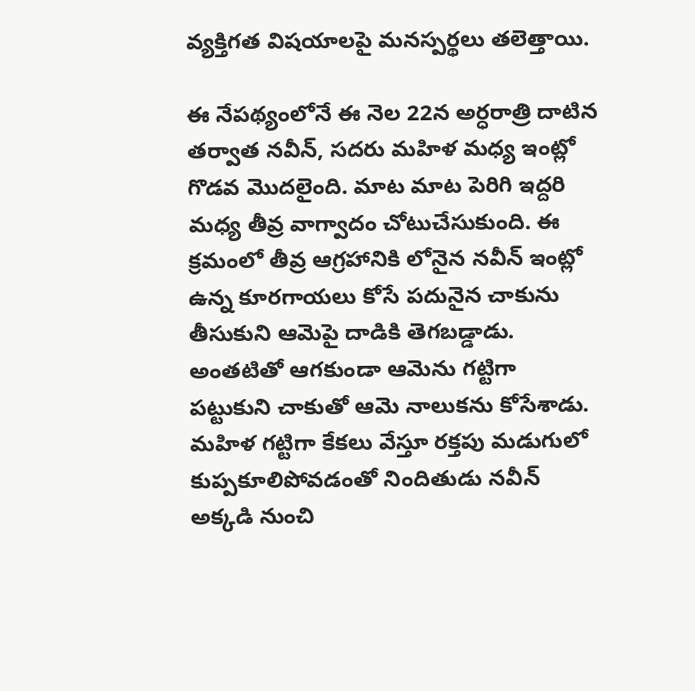వ్యక్తిగత విషయాలపై మనస్పర్థలు తలెత్తాయి.

ఈ నేపథ్యంలోనే ఈ నెల 22న అర్ధరాత్రి దాటిన తర్వాత నవీన్, సదరు మహిళ మధ్య ఇంట్లో గొడవ మొదలైంది. మాట మాట పెరిగి ఇద్దరి మధ్య తీవ్ర వాగ్వాదం చోటుచేసుకుంది. ఈ క్రమంలో తీవ్ర ఆగ్రహానికి లోనైన నవీన్ ఇంట్లో ఉన్న కూరగాయలు కోసే పదునైన చాకును తీసుకుని ఆమెపై దాడికి తెగబడ్డాడు. అంతటితో ఆగకుండా ఆమెను గట్టిగా పట్టుకుని చాకుతో ఆమె నాలుకను కోసేశాడు. మహిళ గట్టిగా కేకలు వేస్తూ రక్తపు మడుగులో కుప్పకూలిపోవడంతో నిందితుడు నవీన్ అక్కడి నుంచి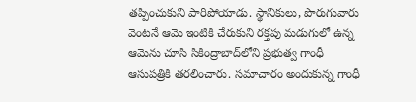తప్పించుకుని పారిపోయాడు. స్థానికులు, పొరుగువారు వెంటనే ఆమె ఇంటికి చేరుకుని రక్తపు మడుగులో ఉన్న ఆమెను చూసి సికింద్రాబాద్‌లోని ప్రభుత్వ గాంధీ ఆసుపత్రికి తరలించారు. సమాచారం అందుకున్న గాంధీ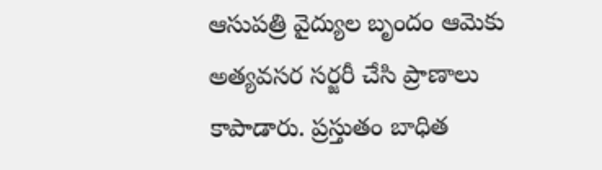ఆసుపత్రి వైద్యుల బృందం ఆమెకు అత్యవసర సర్జరీ చేసి ప్రాణాలు కాపాడారు. ప్రస్తుతం బాధిత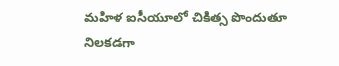మహిళ ఐసీయూలో చికిత్స పొందుతూ నిలకడగా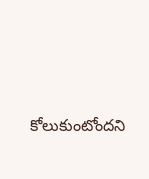కోలుకుంటోందని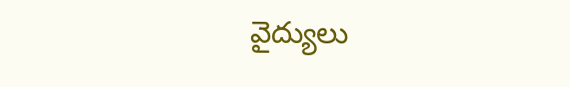వైద్యులు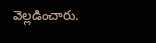వెల్లడించారు.